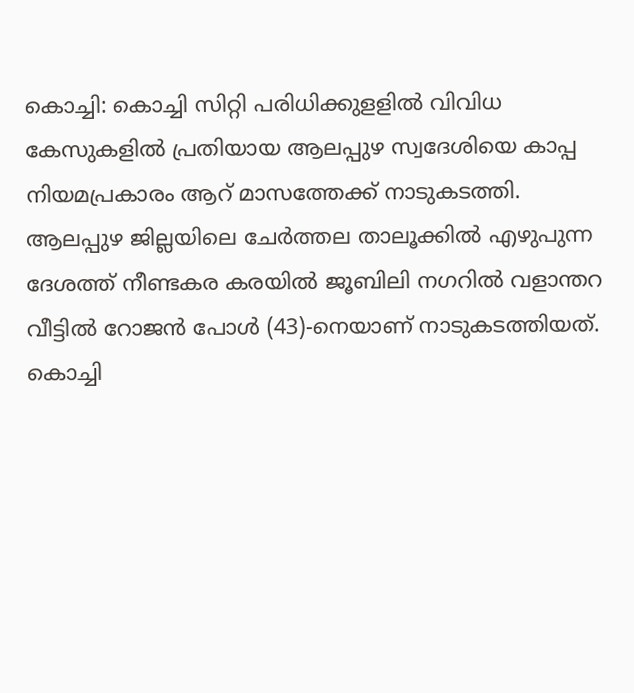കൊച്ചി: കൊച്ചി സിറ്റി പരിധിക്കുളളിൽ വിവിധ കേസുകളിൽ പ്രതിയായ ആലപ്പുഴ സ്വദേശിയെ കാപ്പ നിയമപ്രകാരം ആറ് മാസത്തേക്ക് നാടുകടത്തി. ആലപ്പുഴ ജില്ലയിലെ ചേർത്തല താലൂക്കിൽ എഴുപുന്ന ദേശത്ത് നീണ്ടകര കരയിൽ ജൂബിലി നഗറിൽ വളാന്തറ വീട്ടിൽ റോജൻ പോൾ (43)-നെയാണ് നാടുകടത്തിയത്.
കൊച്ചി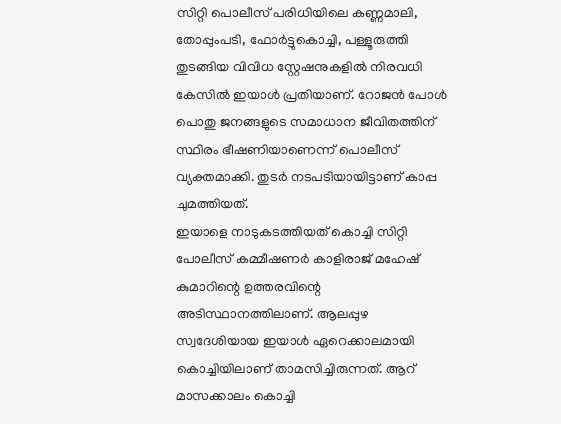സിറ്റി പൊലീസ് പരിധിയിലെ കണ്ണമാലി, തോപ്പുംപടി, ഫോർട്ടുകൊച്ചി, പള്ളൂരുത്തി തുടങ്ങിയ വിവിധ സ്റ്റേഷനുകളിൽ നിരവധി കേസിൽ ഇയാൾ പ്രതിയാണ്. റോജൻ പോൾ പൊതു ജനങ്ങളുടെ സമാധാന ജീവിതത്തിന് സ്ഥിരം ഭീഷണിയാണെന്ന് പൊലീസ് വ്യക്തമാക്കി. തുടർ നടപടിയായിട്ടാണ് കാപ്പ ചുമത്തിയത്.
ഇയാളെ നാടുകടത്തിയത് കൊച്ചി സിറ്റി പോലീസ് കമ്മീഷണർ കാളിരാജ് മഹേഷ് കുമാറിന്റെ ഉത്തരവിന്റെ അടിസ്ഥാനത്തിലാണ്. ആലപ്പുഴ സ്വദേശിയായ ഇയാൾ ഏറെക്കാലമായി കൊച്ചിയിലാണ് താമസിച്ചിരുന്നത്. ആറ് മാസക്കാലം കൊച്ചി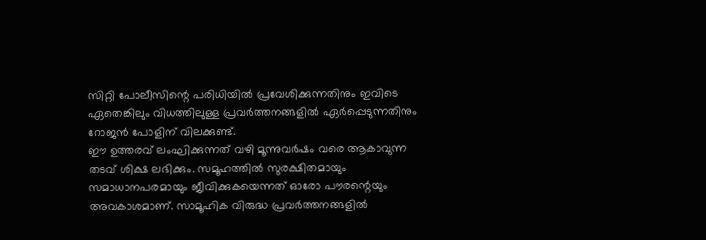സിറ്റി പോലീസിന്റെ പരിധിയിൽ പ്രവേശിക്കുന്നതിനും ഇവിടെ ഏതെങ്കിലും വിധത്തിലുള്ള പ്രവർത്തനങ്ങളിൽ ഏർപ്പെടുന്നതിനും റോജൻ പോളിന് വിലക്കുണ്ട്.
ഈ ഉത്തരവ് ലംഘിക്കുന്നത് വഴി മൂന്നുവർഷം വരെ ആകാവുന്ന തടവ് ശിക്ഷ ലഭിക്കും. സമൂഹത്തിൽ സുരക്ഷിതമായും സമാധാനപരമായും ജീവിക്കുകയെന്നത് ഓരോ പൗരന്റെയും അവകാശമാണ്. സാമൂഹിക വിരുദ്ധ പ്രവർത്തനങ്ങളിൽ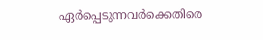ഏർപ്പെടുന്നവർക്കെതിരെ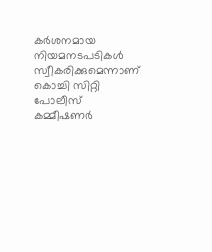കർശനമായ നിയമനടപടികൾ സ്വീകരിക്കുമെന്നാണ് കൊച്ചി സിറ്റി പോലീസ് കമ്മീഷണർ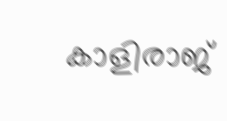കാളിരാജ്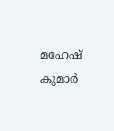മഹേഷ് കുമാർ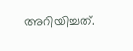അറിയിച്ചത്.